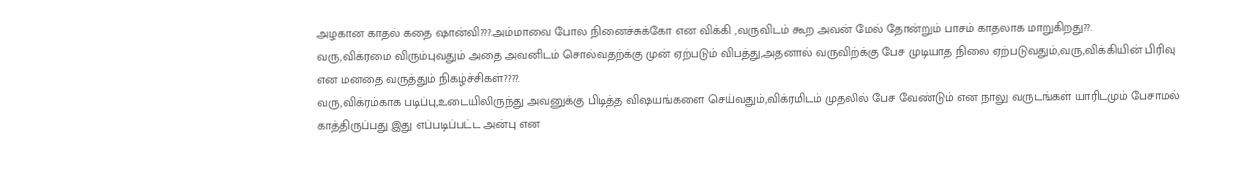அழகான காதல் கதை ஷான்வி???.அம்மாவை போல நினைச்சுக்கோ என விக்கி ,வருவிடம் கூற அவன் மேல் தோன்றும் பாசம் காதலாக மாறுகிறது??.
வரு,விக்ரமை விரும்புவதும் அதை அவனிடம் சொல்வதற்க்கு முன் ஏற்படும் விபத்து,அதனால் வருவிற்க்கு பேச முடியாத நிலை ஏற்படுவதும்,வரு,விக்கியின் பிரிவு என மனதை வருத்தும் நிகழ்ச்சிகள்????.
வரு,விக்ரம்காக படிப்பு,உடையிலிருந்து அவனுக்கு பிடித்த விஷயங்களை செய்வதும்,விக்ரமிடம் முதலில் பேச வேண்டும் என நாலு வருடங்கள் யாரிடமும் பேசாமல் காத்திருப்பது இது எப்படிப்பட்ட அன்பு என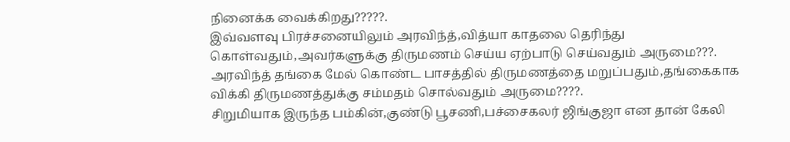நினைக்க வைக்கிறது?????.
இவ்வளவு பிரச்சனையிலும் அரவிந்த்,வித்யா காதலை தெரிந்து கொள்வதும்,அவர்களுக்கு திருமணம் செய்ய ஏற்பாடு செய்வதும் அருமை???.
அரவிந்த் தங்கை மேல் கொண்ட பாசத்தில் திருமணத்தை மறுப்பதும்,தங்கைகாக விக்கி திருமணத்துக்கு சம்மதம் சொல்வதும் அருமை????.
சிறுமியாக இருந்த பம்கின்,குண்டு பூசணி,பச்சைகலர் ஜிங்குஜா என தான் கேலி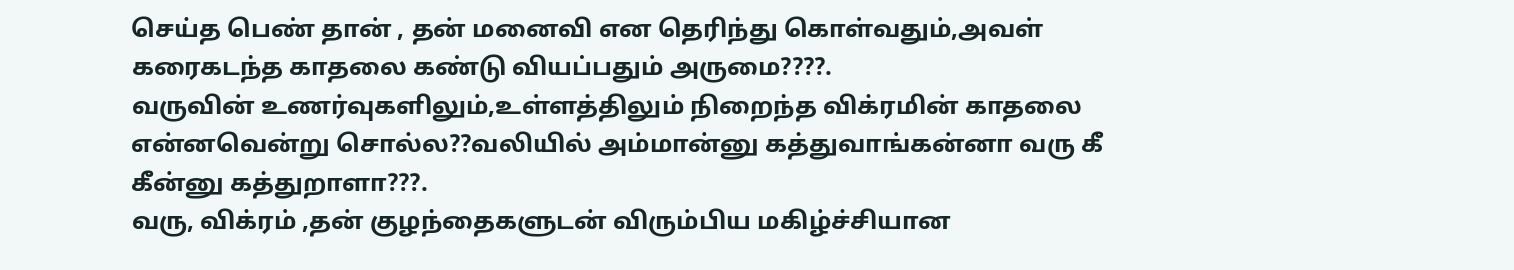செய்த பெண் தான் , தன் மனைவி என தெரிந்து கொள்வதும்,அவள் கரைகடந்த காதலை கண்டு வியப்பதும் அருமை????.
வருவின் உணர்வுகளிலும்,உள்ளத்திலும் நிறைந்த விக்ரமின் காதலை என்னவென்று சொல்ல??வலியில் அம்மான்னு கத்துவாங்கன்னா வரு கீ கீன்னு கத்துறாளா???.
வரு, விக்ரம் ,தன் குழந்தைகளுடன் விரும்பிய மகிழ்ச்சியான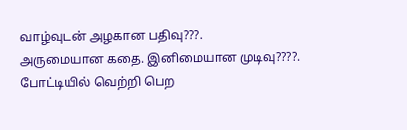வாழ்வுடன் அழகான பதிவு???.
அருமையான கதை. இனிமையான முடிவு????.
போட்டியில் வெற்றி பெற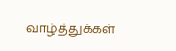வாழ்த்துக்கள்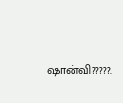ஷான்வி?????.